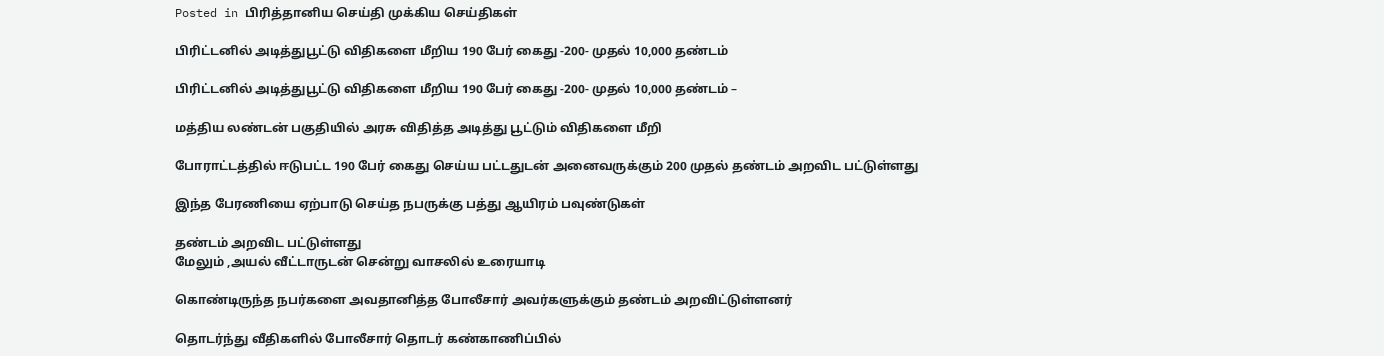Posted in பிரித்தானிய செய்தி முக்கிய செய்திகள்

பிரிட்டனில் அடித்துபூட்டு விதிகளை மீறிய 190 பேர் கைது -200- முதல் 10,000 தண்டம்

பிரிட்டனில் அடித்துபூட்டு விதிகளை மீறிய 190 பேர் கைது -200- முதல் 10,000 தண்டம் –

மத்திய லண்டன் பகுதியில் அரசு விதித்த அடித்து பூட்டும் விதிகளை மீறி

போராட்டத்தில் ஈடுபட்ட 190 பேர் கைது செய்ய பட்டதுடன் அனைவருக்கும் 200 முதல் தண்டம் அறவிட பட்டுள்ளது

இந்த பேரணியை ஏற்பாடு செய்த நபருக்கு பத்து ஆயிரம் பவுண்டுகள்

தண்டம் அறவிட பட்டுள்ளது
மேலும் ,அயல் வீட்டாருடன் சென்று வாசலில் உரையாடி

கொண்டிருந்த நபர்களை அவதானித்த போலீசார் அவர்களுக்கும் தண்டம் அறவிட்டுள்ளனர்

தொடர்ந்து வீதிகளில் போலீசார் தொடர் கண்காணிப்பில்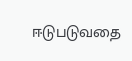ஈடுபடுவதை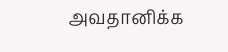அவதானிக்க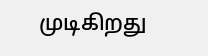முடிகிறது